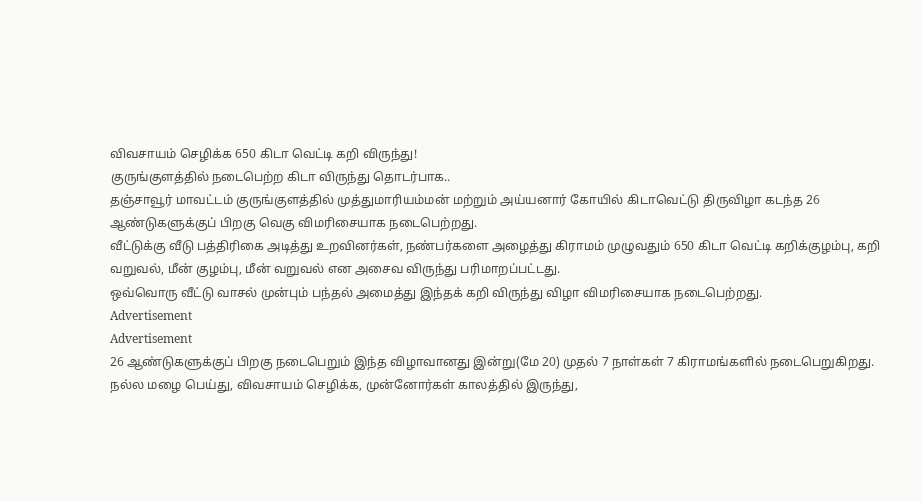விவசாயம் செழிக்க 650 கிடா வெட்டி கறி விருந்து!
குருங்குளத்தில் நடைபெற்ற கிடா விருந்து தொடர்பாக..
தஞ்சாவூர் மாவட்டம் குருங்குளத்தில் முத்துமாரியம்மன் மற்றும் அய்யனார் கோயில் கிடாவெட்டு திருவிழா கடந்த 26 ஆண்டுகளுக்குப் பிறகு வெகு விமரிசையாக நடைபெற்றது.
வீட்டுக்கு வீடு பத்திரிகை அடித்து உறவினர்கள், நண்பர்களை அழைத்து கிராமம் முழுவதும் 650 கிடா வெட்டி கறிக்குழம்பு, கறி வறுவல், மீன் குழம்பு, மீன் வறுவல் என அசைவ விருந்து பரிமாறப்பட்டது.
ஒவ்வொரு வீட்டு வாசல் முன்பும் பந்தல் அமைத்து இந்தக் கறி விருந்து விழா விமரிசையாக நடைபெற்றது.
Advertisement
Advertisement
26 ஆண்டுகளுக்குப் பிறகு நடைபெறும் இந்த விழாவானது இன்று(மே 20) முதல் 7 நாள்கள் 7 கிராமங்களில் நடைபெறுகிறது.
நல்ல மழை பெய்து, விவசாயம் செழிக்க, முன்னோர்கள் காலத்தில் இருந்து,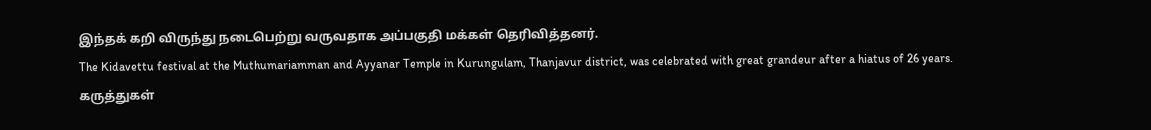இந்தக் கறி விருந்து நடைபெற்று வருவதாக அப்பகுதி மக்கள் தெரிவித்தனர்.
The Kidavettu festival at the Muthumariamman and Ayyanar Temple in Kurungulam, Thanjavur district, was celebrated with great grandeur after a hiatus of 26 years.
கருத்துகள்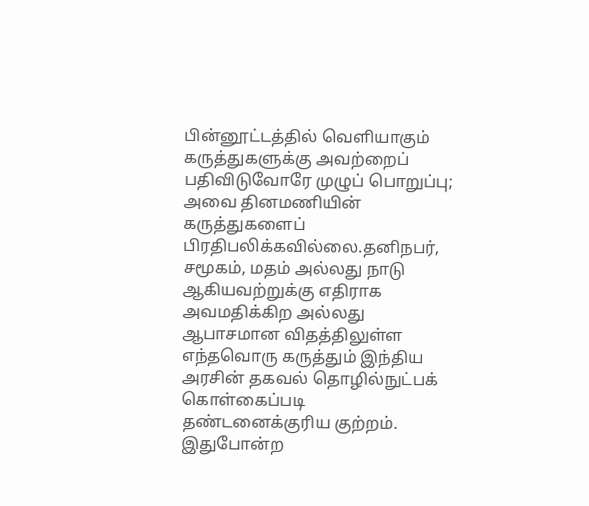பின்னூட்டத்தில் வெளியாகும் கருத்துகளுக்கு அவற்றைப் பதிவிடுவோரே முழுப் பொறுப்பு; அவை தினமணியின் கருத்துகளைப் பிரதிபலிக்கவில்லை.தனிநபர், சமூகம், மதம் அல்லது நாடு ஆகியவற்றுக்கு எதிராக அவமதிக்கிற அல்லது ஆபாசமான விதத்திலுள்ள எந்தவொரு கருத்தும் இந்திய அரசின் தகவல் தொழில்நுட்பக் கொள்கைப்படி தண்டனைக்குரிய குற்றம். இதுபோன்ற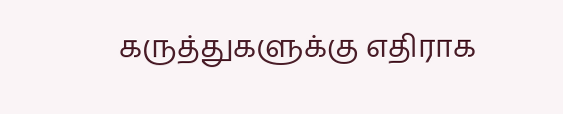கருத்துகளுக்கு எதிராக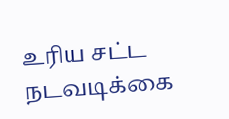உரிய சட்ட நடவடிக்கை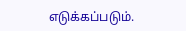எடுக்கப்படும்.